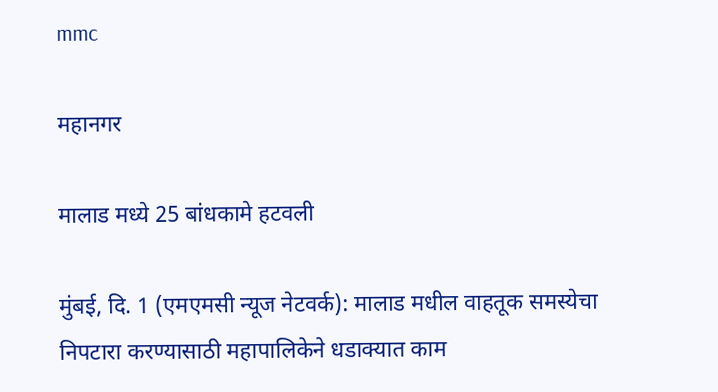mmc

महानगर

मालाड मध्ये 25 बांधकामे हटवली

मुंबई, दि. 1 (एमएमसी न्यूज नेटवर्क): मालाड मधील वाहतूक समस्येचा निपटारा करण्यासाठी महापालिकेने धडाक्यात काम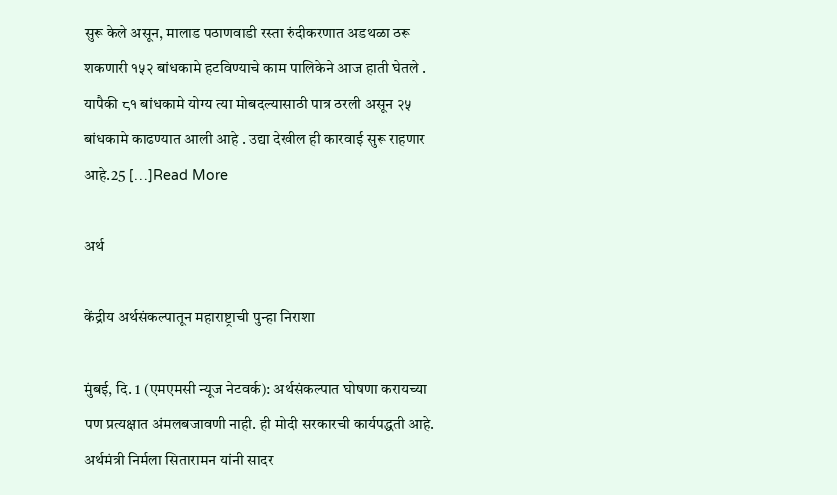सुरू केले असून, मालाड पठाणवाडी रस्ता रुंदीकरणात अडथळा ठरू शकणारी १५२ बांधकामे हटविण्याचे काम पालिकेने आज हाती घेतले . यापैकी ८१ बांधकामे योग्य त्या मोबदल्यासाठी पात्र ठरली असून २५ बांधकामे काढण्यात आली आहे . उद्या देखील ही कारवाई सुरू राहणार आहे.25 […]Read More

अर्थ

केंद्रीय अर्थसंकल्पातून महाराष्ट्राची पुन्हा निराशा

मुंबई, दि. 1 (एमएमसी न्यूज नेटवर्क): अर्थसंकल्पात घोषणा करायच्या पण प्रत्यक्षात अंमलबजावणी नाही. ही मोदी सरकारची कार्यपद्धती आहे. अर्थमंत्री निर्मला सितारामन यांनी सादर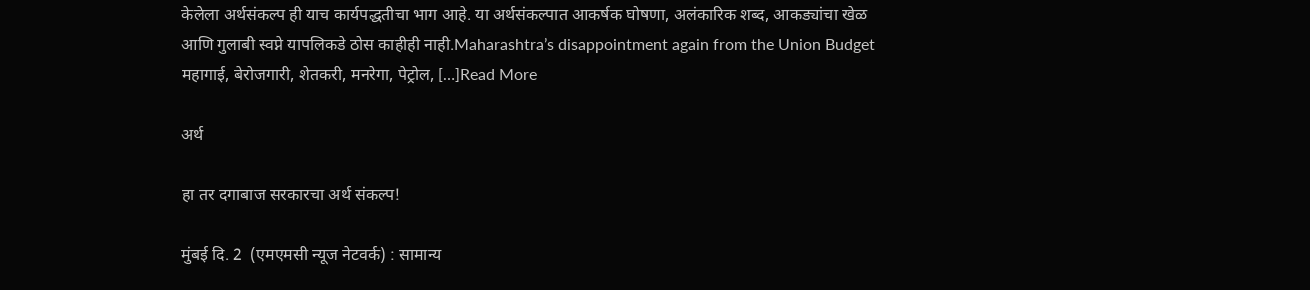केलेला अर्थसंकल्प ही याच कार्यपद्धतीचा भाग आहे. या अर्थसंकल्पात आकर्षक घोषणा, अलंकारिक शब्द, आकड्यांचा खेळ आणि गुलाबी स्वप्ने यापलिकडे ठोस काहीही नाही.Maharashtra’s disappointment again from the Union Budget महागाई, बेरोजगारी, शेतकरी, मनरेगा, पेट्रोल, […]Read More

अर्थ

हा तर दगाबाज सरकारचा अर्थ संकल्प!

मुंबई दि. 2  (एमएमसी न्यूज नेटवर्क) : सामान्य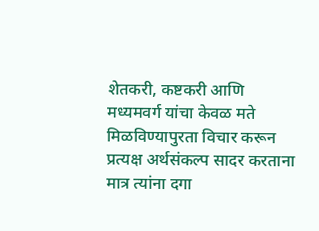शेतकरी, कष्टकरी आणि मध्यमवर्ग यांचा केवळ मते मिळविण्यापुरता विचार करून प्रत्यक्ष अर्थसंकल्प सादर करताना मात्र त्यांना दगा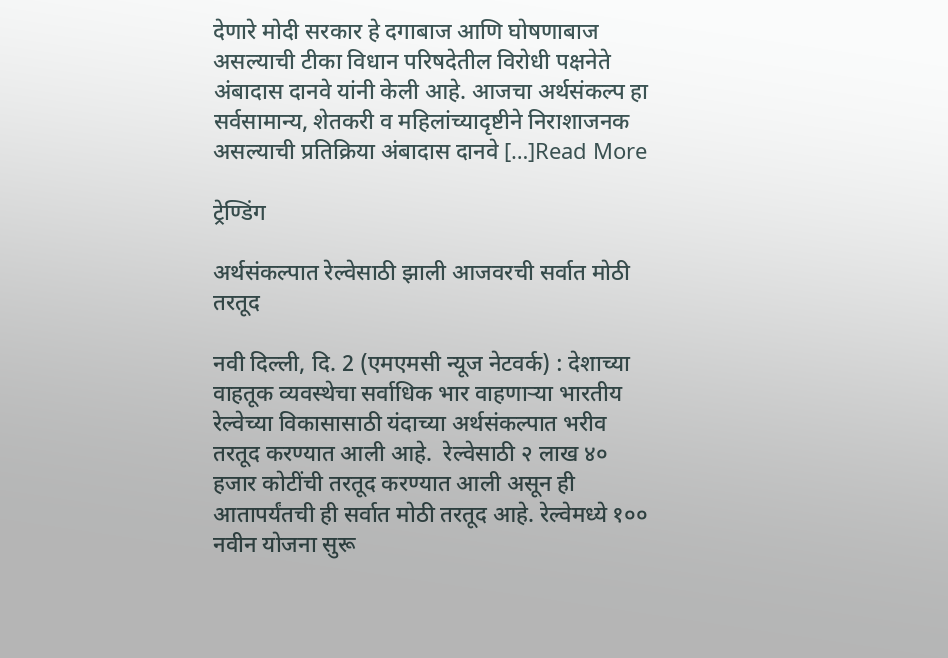देणारे मोदी सरकार हे दगाबाज आणि घोषणाबाज असल्याची टीका विधान परिषदेतील विरोधी पक्षनेते अंबादास दानवे यांनी केली आहे. आजचा अर्थसंकल्प हा सर्वसामान्य, शेतकरी व महिलांच्यादृष्टीने निराशाजनक असल्याची प्रतिक्रिया अंबादास दानवे […]Read More

ट्रेण्डिंग

अर्थसंकल्पात रेल्वेसाठी झाली आजवरची सर्वात मोठी तरतूद

नवी दिल्ली, दि. 2 (एमएमसी न्यूज नेटवर्क) : देशाच्या वाहतूक व्यवस्थेचा सर्वाधिक भार वाहणाऱ्या भारतीय रेल्वेच्या विकासासाठी यंदाच्या अर्थसंकल्पात भरीव तरतूद करण्यात आली आहे.  रेल्वेसाठी २ लाख ४० हजार कोटींची तरतूद करण्यात आली असून ही आतापर्यंतची ही सर्वात मोठी तरतूद आहे. रेल्वेमध्ये १०० नवीन योजना सुरू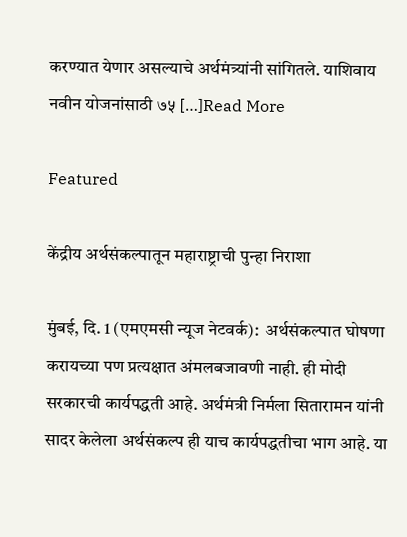करण्यात येणार असल्याचे अर्थमंत्र्यांनी सांगितले. याशिवाय नवीन योजनांसाठी ७५ […]Read More

Featured

केंद्रीय अर्थसंकल्पातून महाराष्ट्राची पुन्हा निराशा

मुंबई, दि. 1 (एमएमसी न्यूज नेटवर्क):  अर्थसंकल्पात घोषणा करायच्या पण प्रत्यक्षात अंमलबजावणी नाही. ही मोदी सरकारची कार्यपद्धती आहे. अर्थमंत्री निर्मला सितारामन यांनी सादर केलेला अर्थसंकल्प ही याच कार्यपद्धतीचा भाग आहे. या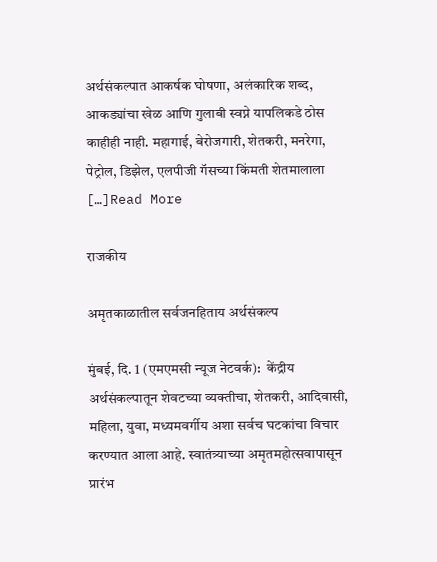अर्थसंकल्पात आकर्षक घोषणा, अलंकारिक शब्द, आकड्यांचा खेळ आणि गुलाबी स्वप्ने यापलिकडे ठोस काहीही नाही. महागाई, बेरोजगारी, शेतकरी, मनरेगा, पेट्रोल, डिझेल, एलपीजी गॅसच्या किंमती शेतमालाला […]Read More

राजकीय

अमृतकाळातील सर्वजनहिताय अर्थसंकल्प

मुंबई, दि. 1 (एमएमसी न्यूज नेटवर्क):  केंद्रीय अर्थसंकल्पातून शेवटच्या व्यक्तीचा, शेतकरी, आदिवासी, महिला, युवा, मध्यमवर्गीय अशा सर्वच घटकांचा विचार करण्यात आला आहे. स्वातंत्र्याच्या अमृतमहोत्सवापासून प्रारंभ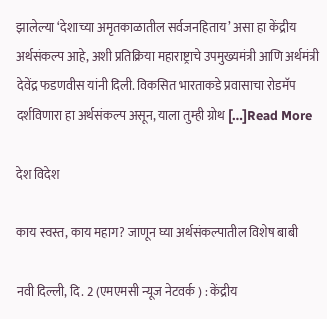झालेल्या ‘देशाच्या अमृतकाळातील सर्वजनहिताय’ असा हा केंद्रीय अर्थसंकल्प आहे, अशी प्रतिक्रिया महाराष्ट्राचे उपमुख्यमंत्री आणि अर्थमंत्री देवेंद्र फडणवीस यांनी दिली. विकसित भारताकडे प्रवासाचा रोडमॅप दर्शविणारा हा अर्थसंकल्प असून, याला तुम्ही ग्रोथ […]Read More

देश विदेश

काय स्वस्त, काय महाग? जाणून घ्या अर्थसंकल्पातील विशेष बाबी

नवी दिल्ली, दि. 2 (एमएमसी न्यूज नेटवर्क ) : केंद्रीय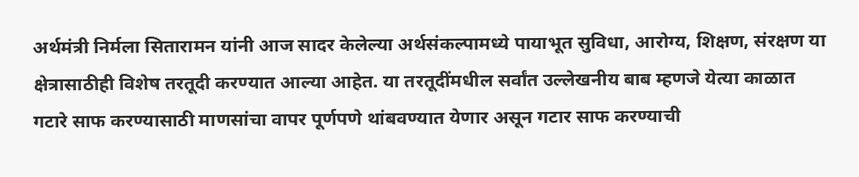अर्थमंत्री निर्मला सितारामन यांनी आज सादर केलेल्या अर्थसंकल्पामध्ये पायाभूत सुविधा, आरोग्य, शिक्षण, संरक्षण या क्षेत्रासाठीही विशेष तरतूदी करण्यात आल्या आहेत. या तरतूदींमधील सर्वांत उल्लेखनीय बाब म्हणजे येत्या काळात गटारे साफ करण्यासाठी माणसांचा वापर पूर्णपणे थांबवण्यात येणार असून गटार साफ करण्याची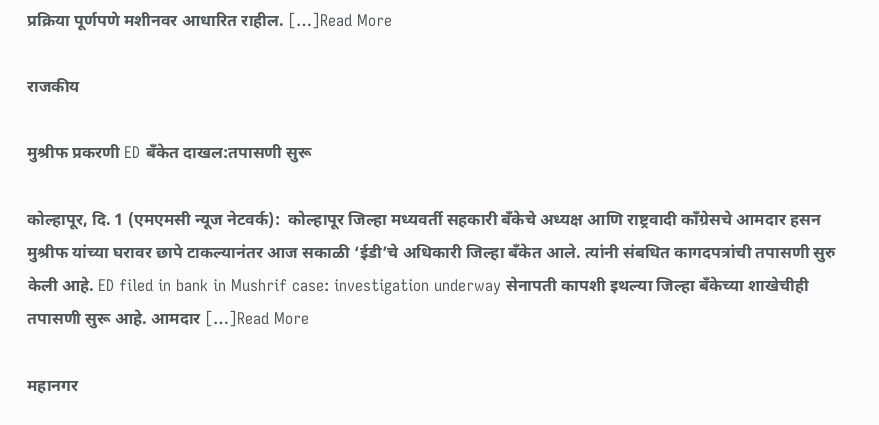प्रक्रिया पूर्णपणे मशीनवर आधारित राहील. […]Read More

राजकीय

मुश्रीफ प्रकरणी ED बँकेत दाखल:तपासणी सुरू

कोल्हापूर, दि. 1 (एमएमसी न्यूज नेटवर्क):  कोल्हापूर जिल्हा मध्यवर्ती सहकारी बँकेचे अध्यक्ष आणि राष्ट्रवादी काँग्रेसचे आमदार हसन मुश्रीफ यांच्या घरावर छापे टाकल्यानंतर आज सकाळी ‘ईडी’चे अधिकारी जिल्हा बँकेत आले. त्यांनी संबधित कागदपत्रांची तपासणी सुरु केली आहे. ED filed in bank in Mushrif case: investigation underway सेनापती कापशी इथल्या जिल्हा बँकेच्या शाखेचीही तपासणी सुरू आहे. आमदार […]Read More

महानगर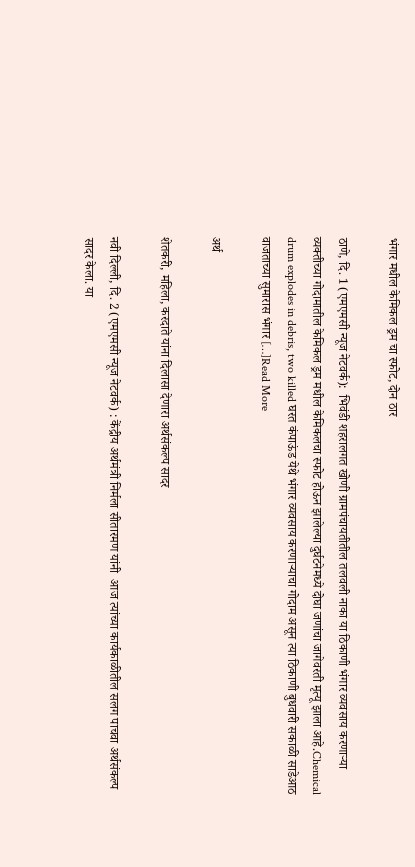भंगार मधील केमिकल ड्रम चा स्फोट, दोन ठार

ठाणे, दि. 1 (एमएमसी न्यूज नेटवर्क):  भिवंडी शहरालगत खोणी ग्रामपंचायतीतील तलवली नाका या ठिकाणी भंगार व्यवसाय करणाऱ्या व्यक्तीच्या गोदामातील केमिकल ड्रम मधील केमिकलचा स्फोट होऊन झालेल्या दुर्घटनेमध्ये दोघा जणांचा जागेवरती मृत्यू झाला आहे.Chemical drum explodes in debris, two killed घरत कंपाऊंड येथे भंगार व्यवसाय करणाऱ्याचा गोदाम असून त्या ठिकाणी बुधवारी सकाळी साडेआठ वाजताच्या सुमारास भंगार […]Read More

अर्थ

शेतकरी, महिला, करदाते यांना दिलासा देणारा अर्थसंकल्प सादर

नवी दिल्ली, दि. 2 (एमएमसी न्यूज नेटवर्क) : केंद्रीय अर्थमंत्री निर्मला सीतारमण यांनी  आज त्यांच्या कार्यकाळीतील सलग पाचवा अर्थसंकल्प सादर केला. या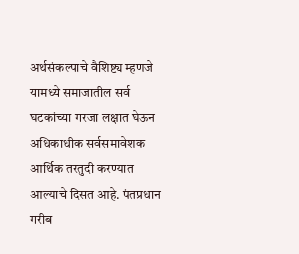अर्थसंकल्पाचे वैशिष्ट्य म्हणजे यामध्ये समाजातील सर्व घटकांच्या गरजा लक्षात घेऊन अधिकाधीक सर्वसमावेशक आर्थिक तरतुदी करण्यात आल्याचे दिसत आहे. पंतप्रधान गरीब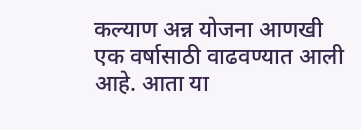कल्याण अन्न योजना आणखी एक वर्षासाठी वाढवण्यात आली आहे. आता या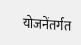योजनेंतर्गत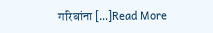गरिबांना […]Read More